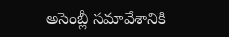అసెంబ్లీ సమావేశానికి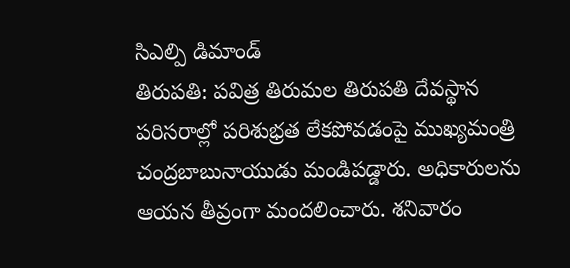సిఎల్పి డిమాండ్
తిరుపతి: పవిత్ర తిరుమల తిరుపతి దేవస్థాన పరిసరాల్లో పరిశుభ్రత లేకపోవడంపై ముఖ్యమంత్రి చంద్రబాబునాయుడు మండిపడ్డారు. అధికారులను ఆయన తీవ్రంగా మందలించారు. శనివారం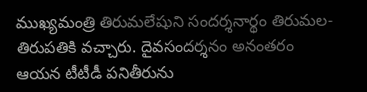ముఖ్యమంత్రి తిరుమలేషుని సందర్శనార్థం తిరుమల-తిరుపతికి వచ్చారు. దైవసందర్శనం అనంతరం ఆయన టీటీడీ పనితీరును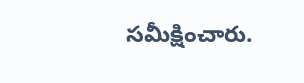సమీక్షించారు.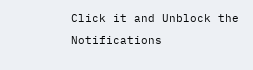Click it and Unblock the Notifications